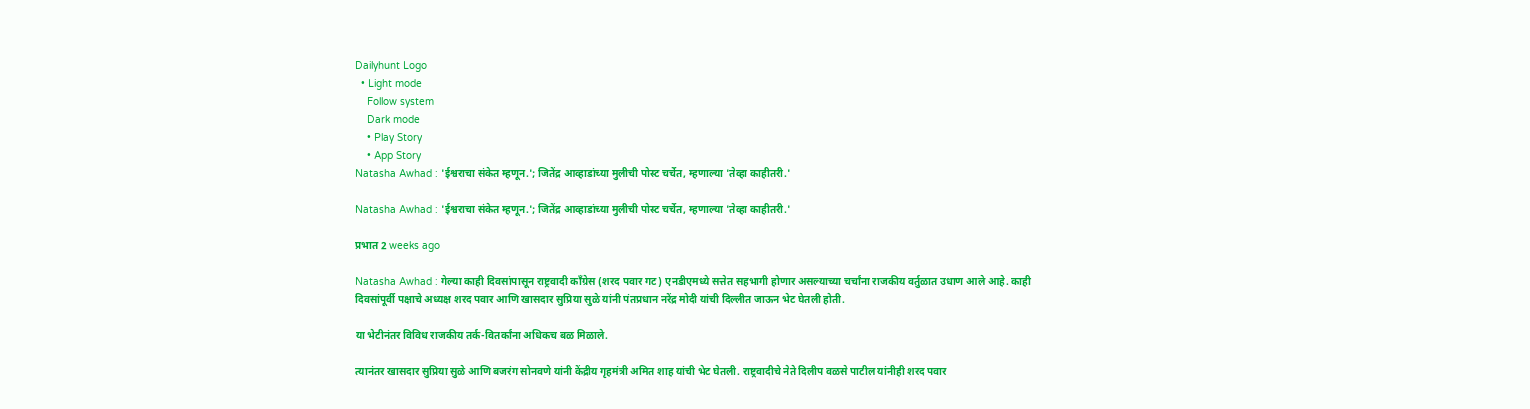Dailyhunt Logo
  • Light mode
    Follow system
    Dark mode
    • Play Story
    • App Story
Natasha Awhad : 'ईश्वराचा संकेत म्हणून.'; जितेंद्र आव्हाडांच्या मुलीची पोस्ट चर्चेत, म्हणाल्या 'तेव्हा काहीतरी.'

Natasha Awhad : 'ईश्वराचा संकेत म्हणून.'; जितेंद्र आव्हाडांच्या मुलीची पोस्ट चर्चेत, म्हणाल्या 'तेव्हा काहीतरी.'

प्रभात 2 weeks ago

Natasha Awhad : गेल्या काही दिवसांपासून राष्ट्रवादी काँग्रेस (शरद पवार गट) एनडीएमध्ये सत्तेत सहभागी होणार असल्याच्या चर्चांना राजकीय वर्तुळात उधाण आले आहे. काही दिवसांपूर्वी पक्षाचे अध्यक्ष शरद पवार आणि खासदार सुप्रिया सुळे यांनी पंतप्रधान नरेंद्र मोदी यांची दिल्लीत जाऊन भेट घेतली होती.

या भेटीनंतर विविध राजकीय तर्क-वितर्कांना अधिकच बळ मिळाले.

त्यानंतर खासदार सुप्रिया सुळे आणि बजरंग सोनवणे यांनी केंद्रीय गृहमंत्री अमित शाह यांची भेट घेतली. राष्ट्रवादीचे नेते दिलीप वळसे पाटील यांनीही शरद पवार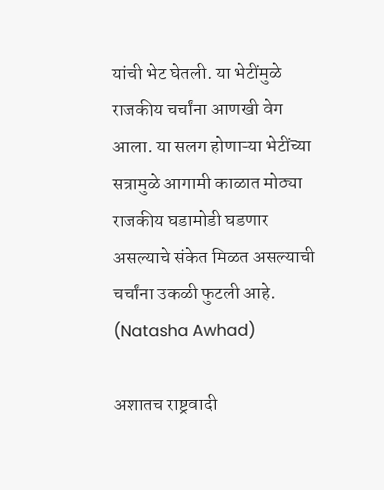यांची भेट घेतली. या भेटींमुळे राजकीय चर्चांना आणखी वेग आला. या सलग होणाऱ्या भेटींच्या सत्रामुळे आगामी काळात मोठ्या राजकीय घडामोडी घडणार असल्याचे संकेत मिळत असल्याची चर्चांना उकळी फुटली आहे. (Natasha Awhad)

अशातच राष्ट्रवादी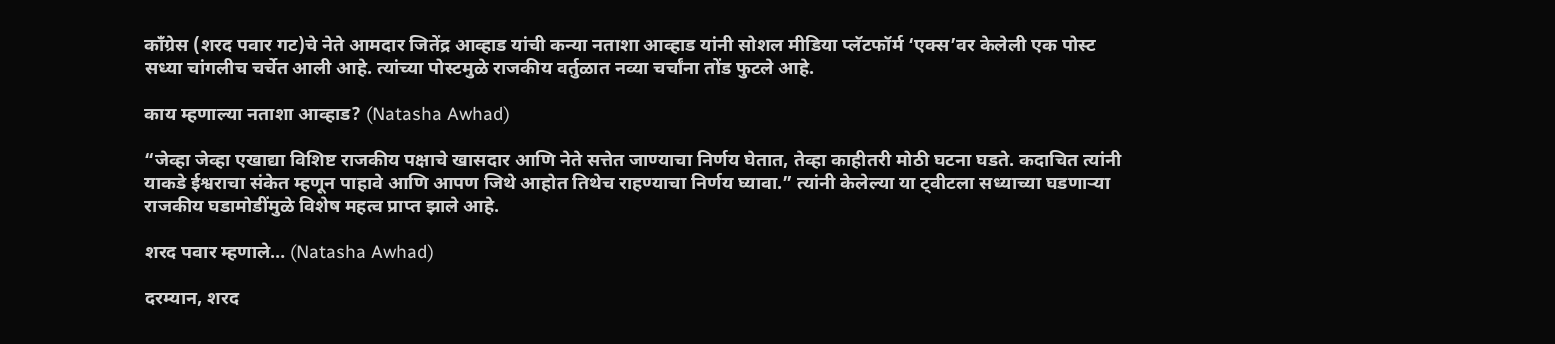काँग्रेस (शरद पवार गट)चे नेते आमदार जितेंद्र आव्हाड यांची कन्या नताशा आव्हाड यांनी सोशल मीडिया प्लॅटफॉर्म ‘एक्स’वर केलेली एक पोस्ट सध्या चांगलीच चर्चेत आली आहे. त्यांच्या पोस्टमुळे राजकीय वर्तुळात नव्या चर्चांना तोंड फुटले आहे.

काय म्हणाल्या नताशा आव्हाड? (Natasha Awhad)

“जेव्हा जेव्हा एखाद्या विशिष्ट राजकीय पक्षाचे खासदार आणि नेते सत्तेत जाण्याचा निर्णय घेतात, तेव्हा काहीतरी मोठी घटना घडते. कदाचित त्यांनी याकडे ईश्वराचा संकेत म्हणून पाहावे आणि आपण जिथे आहोत तिथेच राहण्याचा निर्णय घ्यावा.” त्यांनी केलेल्या या ट्वीटला सध्याच्या घडणाऱ्या राजकीय घडामोडींमुळे विशेष महत्व प्राप्त झाले आहे.

शरद पवार म्हणाले… (Natasha Awhad)

दरम्यान, शरद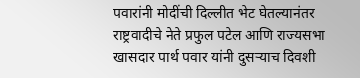पवारांनी मोदींची दिल्लीत भेट घेतल्यानंतर राष्ट्रवादीचे नेते प्रफुल पटेल आणि राज्यसभा खासदार पार्थ पवार यांनी दुसऱ्याच दिवशी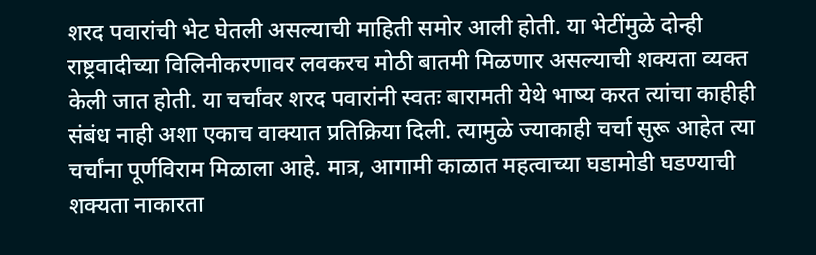शरद पवारांची भेट घेतली असल्याची माहिती समोर आली होती. या भेटींमुळे दोन्ही राष्ट्रवादीच्या विलिनीकरणावर लवकरच मोठी बातमी मिळणार असल्याची शक्यता व्यक्त केली जात होती. या चर्चांवर शरद पवारांनी स्वतः बारामती येथे भाष्य करत त्यांचा काहीही संबंध नाही अशा एकाच वाक्यात प्रतिक्रिया दिली. त्यामुळे ज्याकाही चर्चा सुरू आहेत त्या चर्चांना पूर्णविराम मिळाला आहे. मात्र, आगामी काळात महत्वाच्या घडामोडी घडण्याची शक्यता नाकारता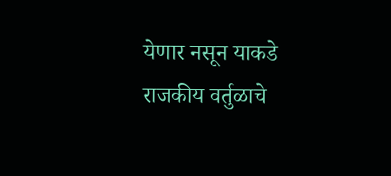येणार नसून याकडे राजकीय वर्तुळाचे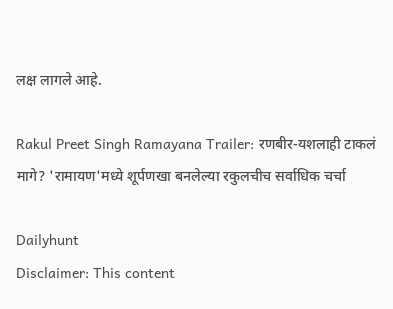लक्ष लागले आहे.

Rakul Preet Singh Ramayana Trailer: रणबीर-यशलाही टाकलं मागे? 'रामायण'मध्ये शूर्पणखा बनलेल्या रकुलचीच सर्वाधिक चर्चा

Dailyhunt
Disclaimer: This content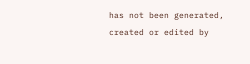has not been generated, created or edited by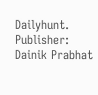Dailyhunt. Publisher: Dainik Prabhat